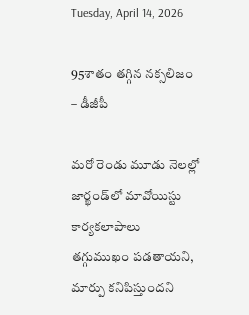Tuesday, April 14, 2026

95శాతం తగ్గిన నక్సలిజం – డీజీపీ

మరో రెండు మూడు నెలల్లో జార్ఖండ్‌లో మావోయిస్టు కార్యకలాపాలు తగ్గుముఖం పడతాయని, మార్పు కనిపిస్తుందని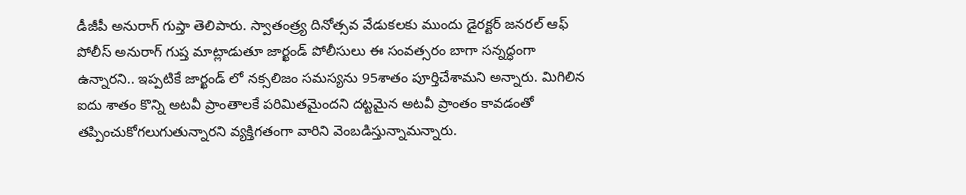డీజీపీ అనురాగ్ గుప్తా తెలిపారు. స్వాతంత్ర్య దినోత్సవ వేడుకలకు ముందు డైరక్టర్ జనరల్ ఆఫ్ పోలీస్ అనురాగ్ గుప్త మాట్లాడుతూ జార్ఖండ్ పోలీసులు ఈ సంవత్సరం బాగా సన్నద్ధంగా ఉన్నారని.. ఇప్పటికే జార్ఖండ్ లో నక్సలిజం సమస్యను 95శాతం పూర్తిచేశామని అన్నారు. మిగిలిన ఐదు శాతం కొన్ని అటవీ ప్రాంతాలకే పరిమితమైందని దట్టమైన అటవీ ప్రాంతం కావడంతో తప్పించుకోగలుగుతున్నారని వ్యక్తిగతంగా వారిని వెంబడిస్తున్నామన్నారు.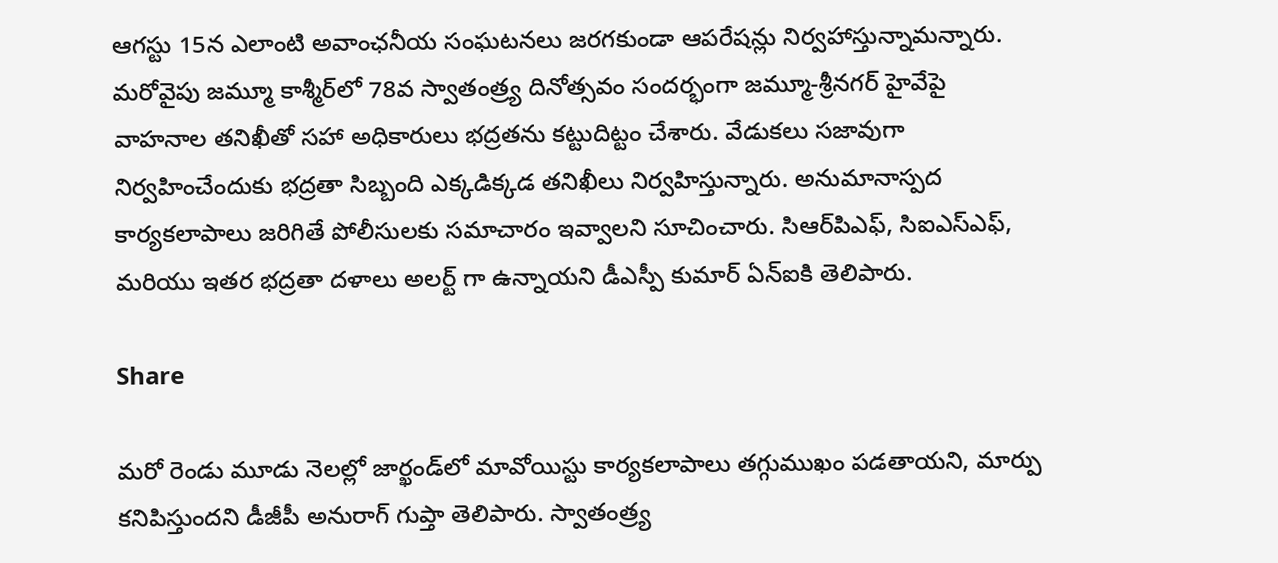ఆగస్టు 15న ఎలాంటి అవాంఛనీయ సంఘటనలు జరగకుండా ఆపరేషన్లు నిర్వహాస్తున్నామన్నారు. మరోవైపు జమ్మూ కాశ్మీర్‌లో 78వ స్వాతంత్ర్య దినోత్సవం సందర్భంగా జమ్మూ-శ్రీనగర్ హైవేపై వాహనాల తనిఖీతో సహా అధికారులు భద్రతను కట్టుదిట్టం చేశారు. వేడుకలు సజావుగా నిర్వహించేందుకు భద్రతా సిబ్బంది ఎక్కడిక్కడ తనిఖీలు నిర్వహిస్తున్నారు. అనుమానాస్పద కార్యకలాపాలు జరిగితే పోలీసులకు సమాచారం ఇవ్వాలని సూచించారు. సిఆర్‌పిఎఫ్, సిఐఎస్‌ఎఫ్, మరియు ఇతర భద్రతా దళాలు అలర్ట్ గా ఉన్నాయని డీఎస్పీ కుమార్ ఏన్ఐకి తెలిపారు.

Share

మరో రెండు మూడు నెలల్లో జార్ఖండ్‌లో మావోయిస్టు కార్యకలాపాలు తగ్గుముఖం పడతాయని, మార్పు కనిపిస్తుందని డీజీపీ అనురాగ్ గుప్తా తెలిపారు. స్వాతంత్ర్య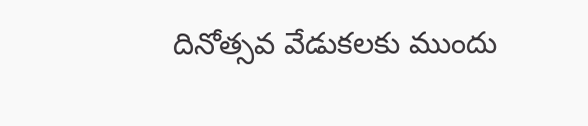దినోత్సవ వేడుకలకు ముందు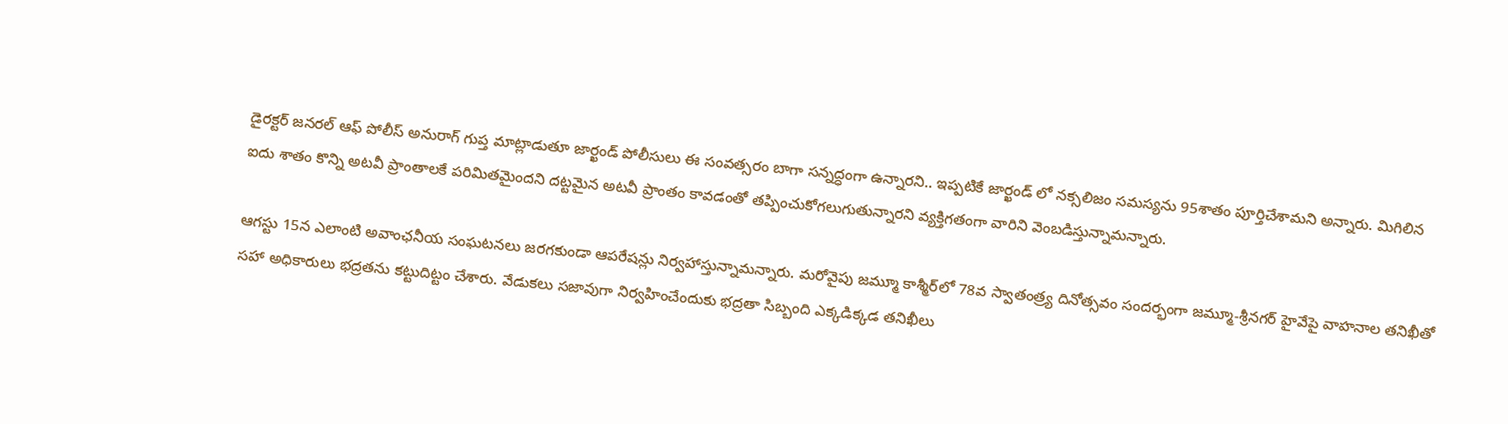డైరక్టర్ జనరల్ ఆఫ్ పోలీస్ అనురాగ్ గుప్త మాట్లాడుతూ జార్ఖండ్ పోలీసులు ఈ సంవత్సరం బాగా సన్నద్ధంగా ఉన్నారని.. ఇప్పటికే జార్ఖండ్ లో నక్సలిజం సమస్యను 95శాతం పూర్తిచేశామని అన్నారు. మిగిలిన ఐదు శాతం కొన్ని అటవీ ప్రాంతాలకే పరిమితమైందని దట్టమైన అటవీ ప్రాంతం కావడంతో తప్పించుకోగలుగుతున్నారని వ్యక్తిగతంగా వారిని వెంబడిస్తున్నామన్నారు.

ఆగస్టు 15న ఎలాంటి అవాంఛనీయ సంఘటనలు జరగకుండా ఆపరేషన్లు నిర్వహాస్తున్నామన్నారు. మరోవైపు జమ్మూ కాశ్మీర్‌లో 78వ స్వాతంత్ర్య దినోత్సవం సందర్భంగా జమ్మూ-శ్రీనగర్ హైవేపై వాహనాల తనిఖీతో సహా అధికారులు భద్రతను కట్టుదిట్టం చేశారు. వేడుకలు సజావుగా నిర్వహించేందుకు భద్రతా సిబ్బంది ఎక్కడిక్కడ తనిఖీలు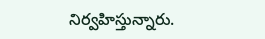నిర్వహిస్తున్నారు.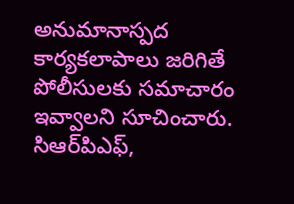అనుమానాస్పద కార్యకలాపాలు జరిగితే పోలీసులకు సమాచారం ఇవ్వాలని సూచించారు. సిఆర్‌పిఎఫ్,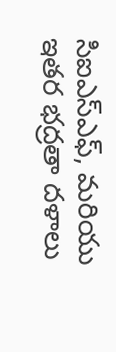సిఐఎస్‌ఎఫ్, మరియు ఇతర భద్రతా దళాలు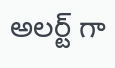అలర్ట్ గా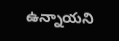ఉన్నాయని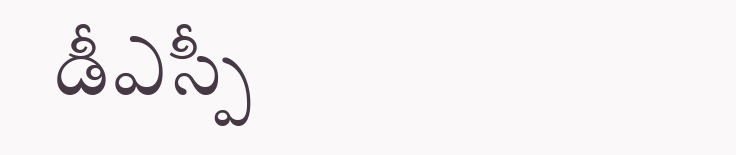డీఎస్పీ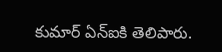కుమార్ ఏన్ఐకి తెలిపారు.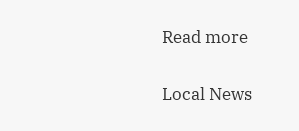Read more

Local News